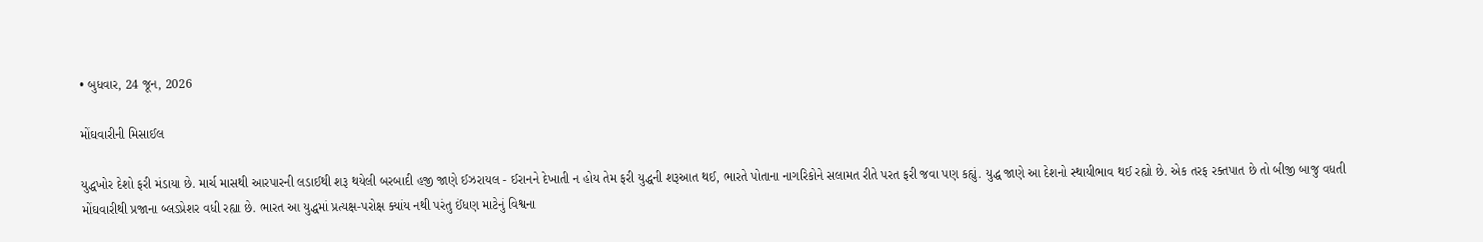• બુધવાર, 24 જૂન, 2026

મોંઘવારીની મિસાઈલ

યુદ્ધખોર દેશો ફરી મંડાયા છે. માર્ચ માસથી આરપારની લડાઈથી શરૂ થયેલી બરબાદી હજી જાણે ઈઝરાયલ - ઈરાનને દેખાતી ન હોય તેમ ફરી યુદ્ધની શરૂઆત થઈ, ભારતે પોતાના નાગરિકોને સલામત રીતે પરત ફરી જવા પણ કહ્યું. યુદ્ધ જાણે આ દેશનો સ્થાયીભાવ થઈ રહ્યો છે. એક તરફ રક્તપાત છે તો બીજી બાજુ વધતી મોંઘવારીથી પ્રજાના બ્લડપ્રેશર વધી રહ્યા છે. ભારત આ યુદ્ધમાં પ્રત્યક્ષ-પરોક્ષ ક્યાંય નથી પરંતુ ઈંધણ માટેનું વિશ્વના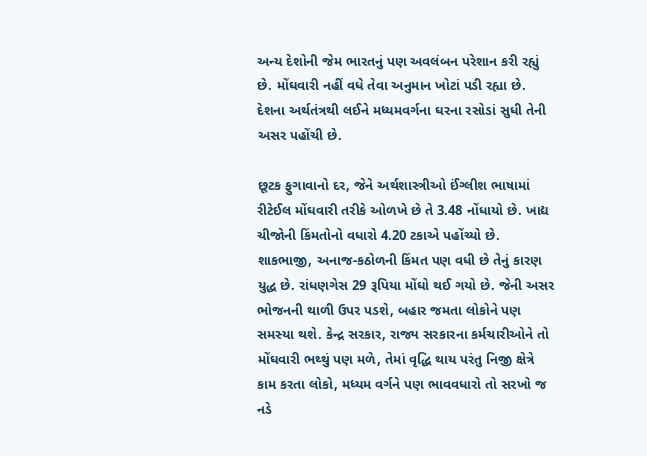અન્ય દેશોની જેમ ભારતનું પણ અવલંબન પરેશાન કરી રહ્યું છે. મોંઘવારી નહીં વધે તેવા અનુમાન ખોટાં પડી રહ્યા છે. દેશના અર્થતંત્રથી લઈને મધ્યમવર્ગના ઘરના રસોડાં સુધી તેની અસર પહોંચી છે.

છૂટક ફુગાવાનો દર, જેને અર્થશાસ્ત્રીઓ ઈંગ્લીશ ભાષામાં રીટેઈલ મોંઘવારી તરીકે ઓળખે છે તે 3.48 નોંધાયો છે. ખાદ્ય ચીજોની કિંમતોનો વધારો 4.20 ટકાએ પહોંચ્યો છે. શાકભાજી, અનાજ-કઠોળની કિંમત પણ વધી છે તેનું કારણ યુદ્ધ છે. રાંધણગેસ 29 રૂપિયા મોંઘો થઈ ગયો છે. જેની અસર ભોજનની થાળી ઉપર પડશે, બહાર જમતા લોકોને પણ સમસ્યા થશે. કેન્દ્ર સરકાર, રાજ્ય સરકારના કર્મચારીઓને તો મોંઘવારી ભથ્થું પણ મળે, તેમાં વૃદ્ધિ થાય પરંતુ નિજી ક્ષેત્રે કામ કરતા લોકો, મધ્યમ વર્ગને પણ ભાવવધારો તો સરખો જ નડે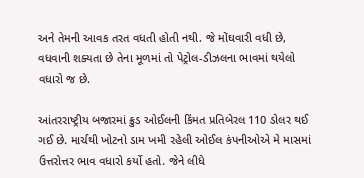અને તેમની આવક તરત વધતી હોતી નથી. જે મોંઘવારી વધી છે, વધવાની શક્યતા છે તેના મૂળમાં તો પેટ્રોલ-ડીઝલના ભાવમાં થયેલો વધારો જ છે.

આંતરરાષ્ટ્રીય બજારમાં ક્રુડ ઓઈલની કિંમત પ્રતિબેરલ 110 ડોલર થઈ ગઈ છે. માર્ચથી ખોટનો ડામ ખમી રહેલી ઓઈલ કંપનીઓએ મે માસમાં ઉત્તરોત્તર ભાવ વધારો કર્યો હતો. જેને લીધે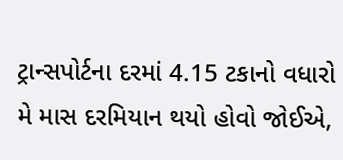ટ્રાન્સપોર્ટના દરમાં 4.15 ટકાનો વધારો મે માસ દરમિયાન થયો હોવો જોઈએ,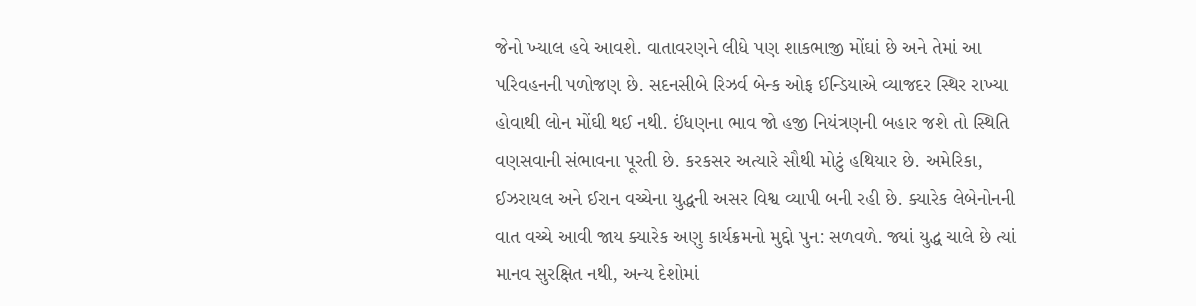જેનો ખ્યાલ હવે આવશે. વાતાવરણને લીધે પણ શાકભાજી મોંઘાં છે અને તેમાં આ પરિવહનની પળોજણ છે. સદનસીબે રિઝર્વ બેન્ક ઓફ ઈન્ડિયાએ વ્યાજદર સ્થિર રાખ્યા હોવાથી લોન મોંઘી થઈ નથી. ઈંધણના ભાવ જો હજી નિયંત્રણની બહાર જશે તો સ્થિતિ વણસવાની સંભાવના પૂરતી છે. કરકસર અત્યારે સૌથી મોટું હથિયાર છે. અમેરિકા, ઈઝરાયલ અને ઈરાન વચ્ચેના યુદ્ધની અસર વિશ્વ વ્યાપી બની રહી છે. ક્યારેક લેબેનોનની વાત વચ્ચે આવી જાય ક્યારેક અણુ કાર્યક્રમનો મુદ્દો પુન: સળવળે. જ્યાં યુદ્ધ ચાલે છે ત્યાં માનવ સુરક્ષિત નથી, અન્ય દેશોમાં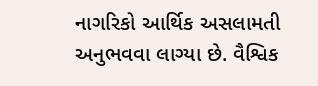નાગરિકો આર્થિક અસલામતી અનુભવવા લાગ્યા છે. વૈશ્વિક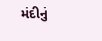મંદીનું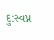દુ:સ્વપ્ન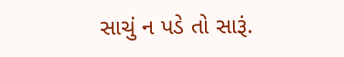સાચું ન પડે તો સારૂં.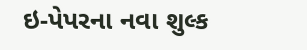ઇ-પેપરના નવા શુલ્ક